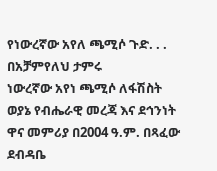የነውረኛው አየለ ጫሚሶ ጉድ. . . በአቻምየለህ ታምሩ
ነውረኛው አየነ ጫሚሶ ለፋሽስት ወያኔ የብሔራዊ መረጃ እና ደኅንነት ዋና መምሪያ በ2004 ዓ.ም. በጻፈው ደብዳቤ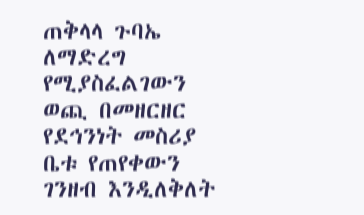ጠቅላላ ጉባኤ ለማድረግ የሚያስፈልገውን ወጪ በመዘርዘር የደኅንነት መስሪያ ቤቱ የጠየቀውን ገንዘብ እንዲለቅለት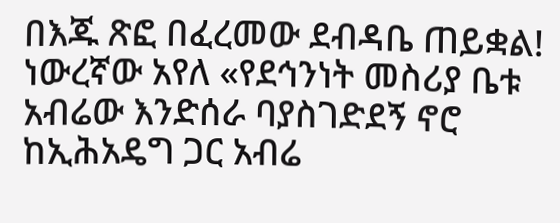በእጁ ጽፎ በፈረመው ደብዳቤ ጠይቋል!
ነውረኛው አየለ «የደኅንነት መስሪያ ቤቱ አብሬው እንድሰራ ባያስገድደኝ ኖሮ ከኢሕአዴግ ጋር አብሬ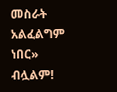መስራት አልፈልግም ነበር» ብሏልም!